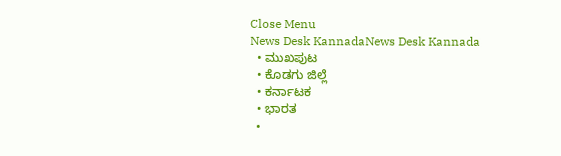Close Menu
News Desk KannadaNews Desk Kannada
  • ಮುಖಪುಟ
  • ಕೊಡಗು ಜಿಲ್ಲೆ
  • ಕರ್ನಾಟಕ
  • ಭಾರತ
  •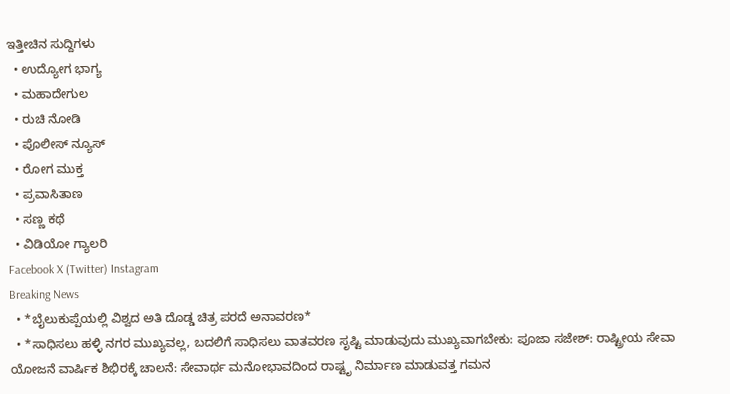ಇತ್ತೀಚಿನ ಸುದ್ದಿಗಳು
  • ಉದ್ಯೋಗ ಭಾಗ್ಯ
  • ಮಹಾದೇಗುಲ
  • ರುಚಿ ನೋಡಿ
  • ಪೊಲೀಸ್ ನ್ಯೂಸ್
  • ರೋಗ ಮುಕ್ತ
  • ಪ್ರವಾಸಿತಾಣ
  • ಸಣ್ಣ ಕಥೆ
  • ವಿಡಿಯೋ ಗ್ಯಾಲರಿ
Facebook X (Twitter) Instagram
Breaking News
  • *ಬೈಲುಕುಪ್ಪೆಯಲ್ಲಿ ವಿಶ್ವದ ಅತಿ ದೊಡ್ಡ ಚಿತ್ರ ಪರದೆ ಅನಾವರಣ*
  • *ಸಾಧಿಸಲು ಹಳ್ಳಿ ನಗರ ಮುಖ್ಯವಲ್ಲ, ಬದಲಿಗೆ ಸಾಧಿಸಲು ವಾತವರಣ ಸೃಷ್ಟಿ ಮಾಡುವುದು ಮುಖ್ಯವಾಗಬೇಕು: ಪೂಜಾ ಸಜೇಶ್: ರಾಷ್ಟ್ರೀಯ ಸೇವಾ ಯೋಜನೆ ವಾರ್ಷಿಕ ಶಿಭಿರಕ್ಕೆ ಚಾಲನೆ: ಸೇವಾರ್ಥ ಮನೋಭಾವದಿಂದ ರಾಷ್ಟೃ ನಿರ್ಮಾಣ ಮಾಡುವತ್ತ ಗಮನ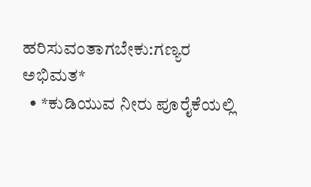ಹರಿಸುವಂತಾಗಬೇಕು:ಗಣ್ಯರ ಅಭಿಮತ*
  • *ಕುಡಿಯುವ ನೀರು ಪೂರೈಕೆಯಲ್ಲಿ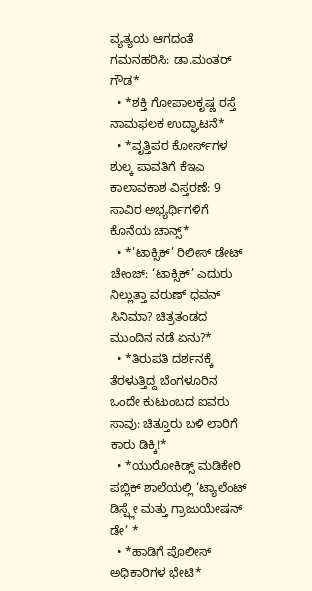ವ್ಯತ್ಯಯ ಆಗದಂತೆ ಗಮನಹರಿಸಿ: ಡಾ.ಮಂತರ್ ಗೌಡ*
  • *ಶಕ್ತಿ ಗೋಪಾಲಕೃಷ್ಣ ರಸ್ತೆ ನಾಮಫಲಕ ಉದ್ಘಾಟನೆ*
  • *ವೃತ್ತಿಪರ ಕೋರ್ಸ್‌ಗಳ ಶುಲ್ಕ ಪಾವತಿಗೆ ಕೆಇಎ ಕಾಲಾವಕಾಶ ವಿಸ್ತರಣೆ: 9 ಸಾವಿರ ಅಭ್ಯರ್ಥಿಗಳಿಗೆ ಕೊನೆಯ ಚಾನ್ಸ್*
  • *’ಟಾಕ್ಸಿಕ್’ ರಿಲೀಸ್ ಡೇಟ್ ಚೇಂಜ್: ‘ಟಾಕ್ಸಿಕ್’ ಎದುರು ನಿಲ್ಲುತ್ತಾ ವರುಣ್ ಧವನ್ ಸಿನಿಮಾ? ಚಿತ್ರತಂಡದ ಮುಂದಿನ ನಡೆ ಏನು?*
  • *ತಿರುಪತಿ ದರ್ಶನಕ್ಕೆ ತೆರಳುತ್ತಿದ್ದ ಬೆಂಗಳೂರಿನ ಒಂದೇ ಕುಟುಂಬದ ಐವರು ಸಾವು: ಚಿತ್ತೂರು ಬಳಿ ಲಾರಿಗೆ ಕಾರು ಡಿಕ್ಕಿ!*
  • *ಯುರೋಕಿಡ್ಸ್ ಮಡಿಕೇರಿ ಪಬ್ಲಿಕ್ ಶಾಲೆಯಲ್ಲಿ ‘ಟ್ಯಾಲೆಂಟ್ ಡಿಸ್ಪ್ಲೇ ಮತ್ತು ಗ್ರಾಜುಯೇಷನ್ ಡೇ’ *
  • *ಹಾಡಿಗೆ ಪೊಲೀಸ್ ಅಧಿಕಾರಿಗಳ ಭೇಟಿ*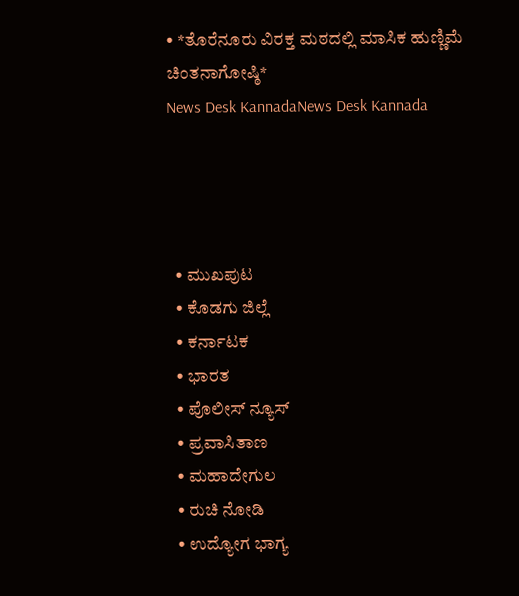• *ತೊರೆನೂರು ವಿರಕ್ತ ಮಠದಲ್ಲಿ ಮಾಸಿಕ ಹುಣ್ಣಿಮೆ ಚಿಂತನಾಗೋಷ್ಠಿ*
News Desk KannadaNews Desk Kannada




  • ಮುಖಪುಟ
  • ಕೊಡಗು ಜಿಲ್ಲೆ
  • ಕರ್ನಾಟಕ
  • ಭಾರತ
  • ಪೊಲೀಸ್ ನ್ಯೂಸ್
  • ಪ್ರವಾಸಿತಾಣ
  • ಮಹಾದೇಗುಲ
  • ರುಚಿ ನೋಡಿ
  • ಉದ್ಯೋಗ ಭಾಗ್ಯ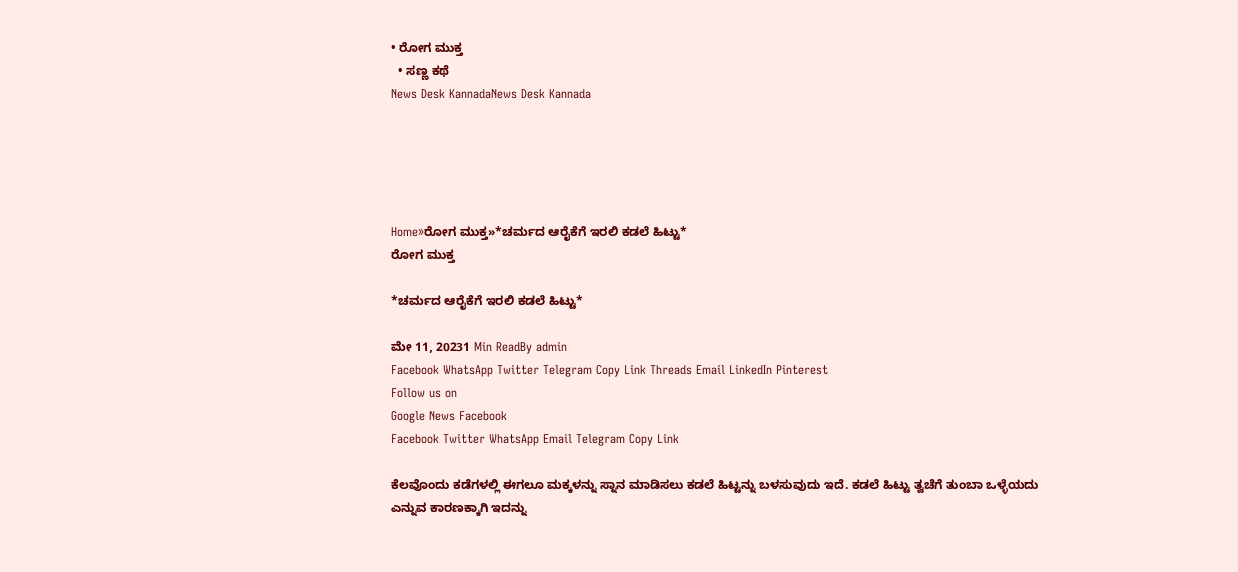• ರೋಗ ಮುಕ್ತ
  • ಸಣ್ಣ ಕಥೆ
News Desk KannadaNews Desk Kannada





Home»ರೋಗ ಮುಕ್ತ»*ಚರ್ಮದ ಆರೈಕೆಗೆ ಇರಲಿ ಕಡಲೆ ಹಿಟ್ಟು*
ರೋಗ ಮುಕ್ತ

*ಚರ್ಮದ ಆರೈಕೆಗೆ ಇರಲಿ ಕಡಲೆ ಹಿಟ್ಟು*

ಮೇ 11, 20231 Min ReadBy admin
Facebook WhatsApp Twitter Telegram Copy Link Threads Email LinkedIn Pinterest
Follow us on
Google News Facebook
Facebook Twitter WhatsApp Email Telegram Copy Link

ಕೆಲವೊಂದು ಕಡೆಗಳಲ್ಲಿ ಈಗಲೂ ಮಕ್ಕಳನ್ನು ಸ್ನಾನ ಮಾಡಿಸಲು ಕಡಲೆ ಹಿಟ್ಟನ್ನು ಬಳಸುವುದು ಇದೆ. ಕಡಲೆ ಹಿಟ್ಟು ತ್ವಚೆಗೆ ತುಂಬಾ ಒಳ್ಳೆಯದು ಎನ್ನುವ ಕಾರಣಕ್ಕಾಗಿ ಇದನ್ನು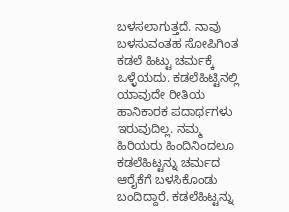ಬಳಸಲಾಗುತ್ತದೆ. ನಾವು ಬಳಸುವಂತಹ ಸೋಪಿಗಿಂತ ಕಡಲೆ ಹಿಟ್ಟು ಚರ್ಮಕ್ಕೆ ಒಳ್ಳೆಯದು. ಕಡಲೆಹಿಟ್ಟಿನಲ್ಲಿ ಯಾವುದೇ ರೀತಿಯ ಹಾನಿಕಾರಕ ಪದಾರ್ಥಗಳು ಇರುವುದಿಲ್ಲ. ನಮ್ಮ ಹಿರಿಯರು ಹಿಂದಿನಿಂದಲೂ ಕಡಲೆಹಿಟ್ಟನ್ನು ಚರ್ಮದ ಆರೈಕೆಗೆ ಬಳಸಿಕೊಂಡು ಬಂದಿದ್ದಾರೆ. ಕಡಲೆಹಿಟ್ಟನ್ನು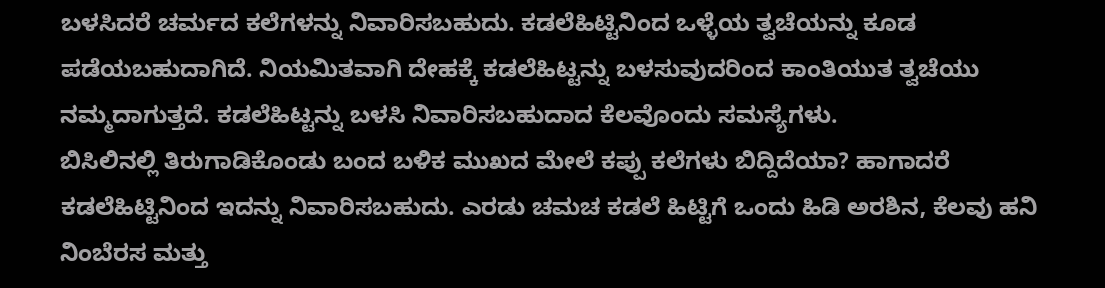ಬಳಸಿದರೆ ಚರ್ಮದ ಕಲೆಗಳನ್ನು ನಿವಾರಿಸಬಹುದು. ಕಡಲೆಹಿಟ್ಟಿನಿಂದ ಒಳ್ಳೆಯ ತ್ವಚೆಯನ್ನು ಕೂಡ ಪಡೆಯಬಹುದಾಗಿದೆ. ನಿಯಮಿತವಾಗಿ ದೇಹಕ್ಕೆ ಕಡಲೆಹಿಟ್ಟನ್ನು ಬಳಸುವುದರಿಂದ ಕಾಂತಿಯುತ ತ್ವಚೆಯು ನಮ್ಮದಾಗುತ್ತದೆ. ಕಡಲೆಹಿಟ್ಟನ್ನು ಬಳಸಿ ನಿವಾರಿಸಬಹುದಾದ ಕೆಲವೊಂದು ಸಮಸ್ಯೆಗಳು.
ಬಿಸಿಲಿನಲ್ಲಿ ತಿರುಗಾಡಿಕೊಂಡು ಬಂದ ಬಳಿಕ ಮುಖದ ಮೇಲೆ ಕಪ್ಪು ಕಲೆಗಳು ಬಿದ್ದಿದೆಯಾ? ಹಾಗಾದರೆ ಕಡಲೆಹಿಟ್ಟಿನಿಂದ ಇದನ್ನು ನಿವಾರಿಸಬಹುದು. ಎರಡು ಚಮಚ ಕಡಲೆ ಹಿಟ್ಟಿಗೆ ಒಂದು ಹಿಡಿ ಅರಶಿನ, ಕೆಲವು ಹನಿ ನಿಂಬೆರಸ ಮತ್ತು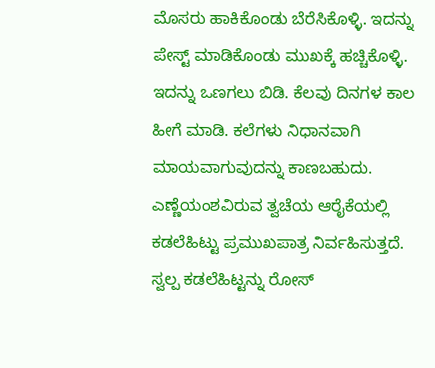ಮೊಸರು ಹಾಕಿಕೊಂಡು ಬೆರೆಸಿಕೊಳ್ಳಿ. ಇದನ್ನು ಪೇಸ್ಟ್ ಮಾಡಿಕೊಂಡು ಮುಖಕ್ಕೆ ಹಚ್ಚಿಕೊಳ್ಳಿ. ಇದನ್ನು ಒಣಗಲು ಬಿಡಿ. ಕೆಲವು ದಿನಗಳ ಕಾಲ ಹೀಗೆ ಮಾಡಿ. ಕಲೆಗಳು ನಿಧಾನವಾಗಿ ಮಾಯವಾಗುವುದನ್ನು ಕಾಣಬಹುದು.
ಎಣ್ಣೆಯಂಶವಿರುವ ತ್ವಚೆಯ ಆರೈಕೆಯಲ್ಲಿ ಕಡಲೆಹಿಟ್ಟು ಪ್ರಮುಖಪಾತ್ರ ನಿರ್ವಹಿಸುತ್ತದೆ. ಸ್ವಲ್ಪ ಕಡಲೆಹಿಟ್ಟನ್ನು ರೋಸ್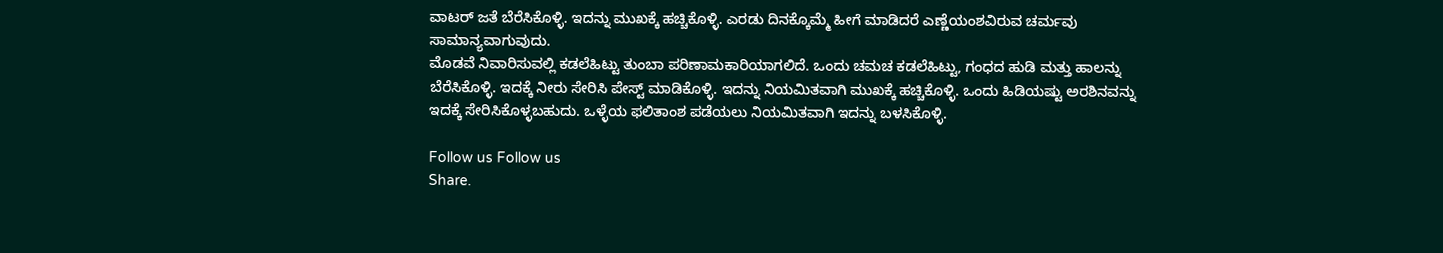ವಾಟರ್ ಜತೆ ಬೆರೆಸಿಕೊಳ್ಳಿ. ಇದನ್ನು ಮುಖಕ್ಕೆ ಹಚ್ಚಿಕೊಳ್ಳಿ. ಎರಡು ದಿನಕ್ಕೊಮ್ಮೆ ಹೀಗೆ ಮಾಡಿದರೆ ಎಣ್ಣೆಯಂಶವಿರುವ ಚರ್ಮವು ಸಾಮಾನ್ಯವಾಗುವುದು.
ಮೊಡವೆ ನಿವಾರಿಸುವಲ್ಲಿ ಕಡಲೆಹಿಟ್ಟು ತುಂಬಾ ಪರಿಣಾಮಕಾರಿಯಾಗಲಿದೆ. ಒಂದು ಚಮಚ ಕಡಲೆಹಿಟ್ಟು, ಗಂಧದ ಹುಡಿ ಮತ್ತು ಹಾಲನ್ನು ಬೆರೆಸಿಕೊಳ್ಳಿ. ಇದಕ್ಕೆ ನೀರು ಸೇರಿಸಿ ಪೇಸ್ಟ್ ಮಾಡಿಕೊಳ್ಳಿ. ಇದನ್ನು ನಿಯಮಿತವಾಗಿ ಮುಖಕ್ಕೆ ಹಚ್ಚಿಕೊಳ್ಳಿ. ಒಂದು ಹಿಡಿಯಷ್ಟು ಅರಶಿನವನ್ನು ಇದಕ್ಕೆ ಸೇರಿಸಿಕೊಳ್ಳಬಹುದು. ಒಳ್ಳೆಯ ಫಲಿತಾಂಶ ಪಡೆಯಲು ನಿಯಮಿತವಾಗಿ ಇದನ್ನು ಬಳಸಿಕೊಳ್ಳಿ.

Follow us Follow us
Share.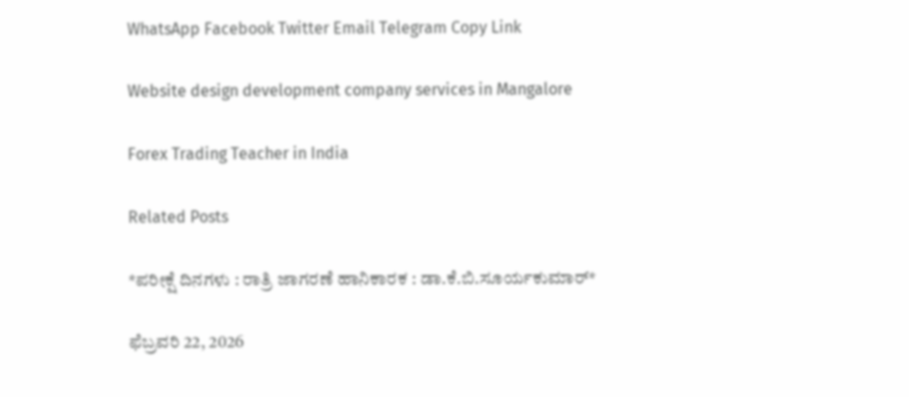WhatsApp Facebook Twitter Email Telegram Copy Link

Website design development company services in Mangalore

Forex Trading Teacher in India

Related Posts

*ಪರೀಕ್ಷೆ ದಿನಗಳು : ರಾತ್ರಿ ಜಾಗರಣೆ ಹಾನಿಕಾರಕ : ಡಾ.ಕೆ.ಬಿ.ಸೂರ್ಯಕುಮಾರ್*

ಫೆಬ್ರವರಿ 22, 2026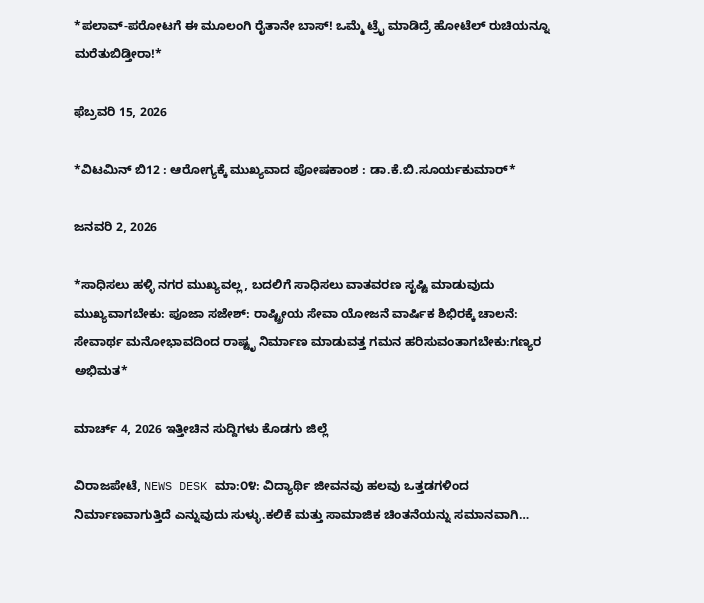*ಪಲಾವ್-ಪರೋಟಗೆ ಈ ಮೂಲಂಗಿ ರೈತಾನೇ ಬಾಸ್! ಒಮ್ಮೆ ಟ್ರೈ ಮಾಡಿದ್ರೆ ಹೋಟೆಲ್ ರುಚಿಯನ್ನೂ ಮರೆತುಬಿಡ್ತೀರಾ!*

ಫೆಬ್ರವರಿ 15, 2026

*ವಿಟಮಿನ್ ಬಿ12 : ಆರೋಗ್ಯಕ್ಕೆ ಮುಖ್ಯವಾದ ಪೋಷಕಾಂಶ : ಡಾ.ಕೆ.ಬಿ.ಸೂರ್ಯಕುಮಾರ್*

ಜನವರಿ 2, 2026

*ಸಾಧಿಸಲು ಹಳ್ಳಿ ನಗರ ಮುಖ್ಯವಲ್ಲ, ಬದಲಿಗೆ ಸಾಧಿಸಲು ವಾತವರಣ ಸೃಷ್ಟಿ ಮಾಡುವುದು ಮುಖ್ಯವಾಗಬೇಕು: ಪೂಜಾ ಸಜೇಶ್: ರಾಷ್ಟ್ರೀಯ ಸೇವಾ ಯೋಜನೆ ವಾರ್ಷಿಕ ಶಿಭಿರಕ್ಕೆ ಚಾಲನೆ: ಸೇವಾರ್ಥ ಮನೋಭಾವದಿಂದ ರಾಷ್ಟೃ ನಿರ್ಮಾಣ ಮಾಡುವತ್ತ ಗಮನ ಹರಿಸುವಂತಾಗಬೇಕು:ಗಣ್ಯರ ಅಭಿಮತ*

ಮಾರ್ಚ್ 4, 2026 ಇತ್ತೀಚಿನ ಸುದ್ದಿಗಳು ಕೊಡಗು ಜಿಲ್ಲೆ

ವಿರಾಜಪೇಟೆ, NEWS DESK ಮಾ:೦೪: ವಿದ್ಯಾರ್ಥಿ ಜೀವನವು ಹಲವು ಒತ್ತಡಗಳಿಂದ ನಿರ್ಮಾಣವಾಗುತ್ತಿದೆ ಎನ್ನುವುದು ಸುಳ್ಳು.ಕಲಿಕೆ ಮತ್ತು ಸಾಮಾಜಿಕ ಚಿಂತನೆಯನ್ನು ಸಮಾನವಾಗಿ…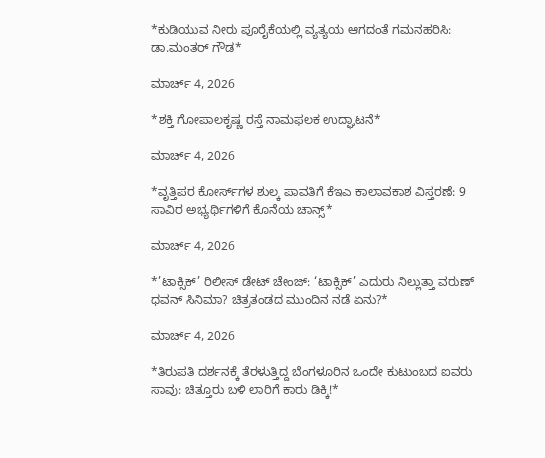*ಕುಡಿಯುವ ನೀರು ಪೂರೈಕೆಯಲ್ಲಿ ವ್ಯತ್ಯಯ ಆಗದಂತೆ ಗಮನಹರಿಸಿ: ಡಾ.ಮಂತರ್ ಗೌಡ*

ಮಾರ್ಚ್ 4, 2026

*ಶಕ್ತಿ ಗೋಪಾಲಕೃಷ್ಣ ರಸ್ತೆ ನಾಮಫಲಕ ಉದ್ಘಾಟನೆ*

ಮಾರ್ಚ್ 4, 2026

*ವೃತ್ತಿಪರ ಕೋರ್ಸ್‌ಗಳ ಶುಲ್ಕ ಪಾವತಿಗೆ ಕೆಇಎ ಕಾಲಾವಕಾಶ ವಿಸ್ತರಣೆ: 9 ಸಾವಿರ ಅಭ್ಯರ್ಥಿಗಳಿಗೆ ಕೊನೆಯ ಚಾನ್ಸ್*

ಮಾರ್ಚ್ 4, 2026

*’ಟಾಕ್ಸಿಕ್’ ರಿಲೀಸ್ ಡೇಟ್ ಚೇಂಜ್: ‘ಟಾಕ್ಸಿಕ್’ ಎದುರು ನಿಲ್ಲುತ್ತಾ ವರುಣ್ ಧವನ್ ಸಿನಿಮಾ? ಚಿತ್ರತಂಡದ ಮುಂದಿನ ನಡೆ ಏನು?*

ಮಾರ್ಚ್ 4, 2026

*ತಿರುಪತಿ ದರ್ಶನಕ್ಕೆ ತೆರಳುತ್ತಿದ್ದ ಬೆಂಗಳೂರಿನ ಒಂದೇ ಕುಟುಂಬದ ಐವರು ಸಾವು: ಚಿತ್ತೂರು ಬಳಿ ಲಾರಿಗೆ ಕಾರು ಡಿಕ್ಕಿ!*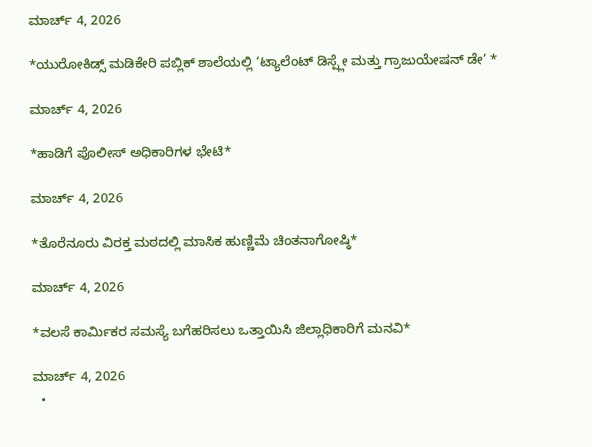ಮಾರ್ಚ್ 4, 2026

*ಯುರೋಕಿಡ್ಸ್ ಮಡಿಕೇರಿ ಪಬ್ಲಿಕ್ ಶಾಲೆಯಲ್ಲಿ ‘ಟ್ಯಾಲೆಂಟ್ ಡಿಸ್ಪ್ಲೇ ಮತ್ತು ಗ್ರಾಜುಯೇಷನ್ ಡೇ’ *

ಮಾರ್ಚ್ 4, 2026

*ಹಾಡಿಗೆ ಪೊಲೀಸ್ ಅಧಿಕಾರಿಗಳ ಭೇಟಿ*

ಮಾರ್ಚ್ 4, 2026

*ತೊರೆನೂರು ವಿರಕ್ತ ಮಠದಲ್ಲಿ ಮಾಸಿಕ ಹುಣ್ಣಿಮೆ ಚಿಂತನಾಗೋಷ್ಠಿ*

ಮಾರ್ಚ್ 4, 2026

*ವಲಸೆ ಕಾರ್ಮಿಕರ ಸಮಸ್ಯೆ ಬಗೆಹರಿಸಲು ಒತ್ತಾಯಿಸಿ ಜಿಲ್ಲಾಧಿಕಾರಿಗೆ ಮನವಿ*

ಮಾರ್ಚ್ 4, 2026
  •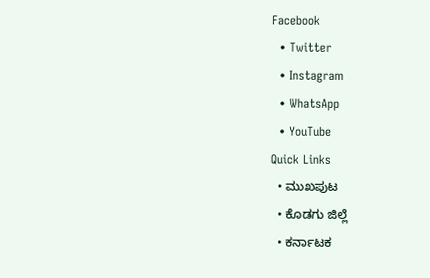Facebook
  • Twitter
  • Instagram
  • WhatsApp
  • YouTube
Quick Links
  • ಮುಖಪುಟ
  • ಕೊಡಗು ಜಿಲ್ಲೆ
  • ಕರ್ನಾಟಕ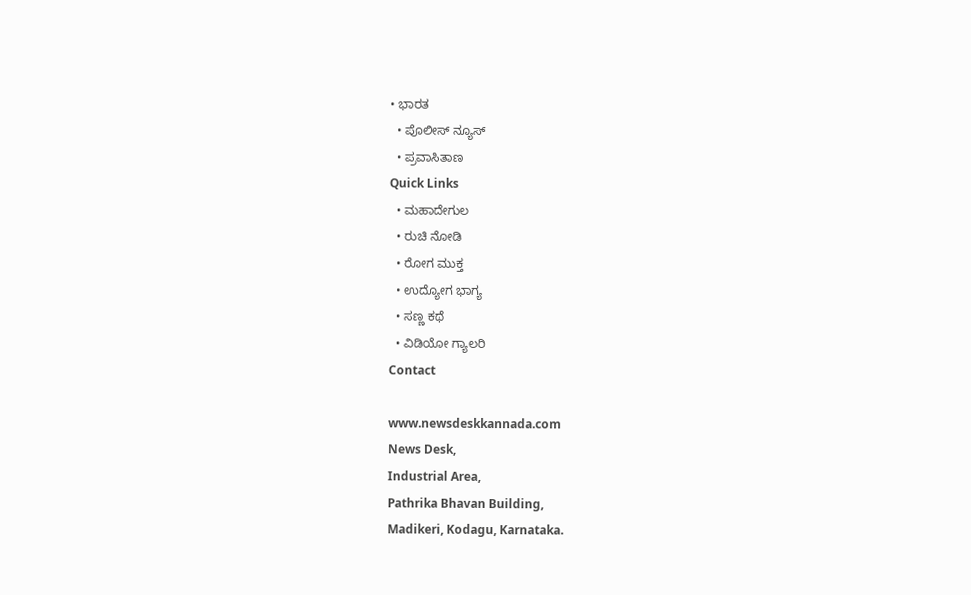• ಭಾರತ
  • ಪೊಲೀಸ್ ನ್ಯೂಸ್
  • ಪ್ರವಾಸಿತಾಣ
Quick Links
  • ಮಹಾದೇಗುಲ
  • ರುಚಿ ನೋಡಿ
  • ರೋಗ ಮುಕ್ತ
  • ಉದ್ಯೋಗ ಭಾಗ್ಯ
  • ಸಣ್ಣ ಕಥೆ
  • ವಿಡಿಯೋ ಗ್ಯಾಲರಿ
Contact

www.newsdeskkannada.com
News Desk,
Industrial Area,
Pathrika Bhavan Building,
Madikeri, Kodagu, Karnataka.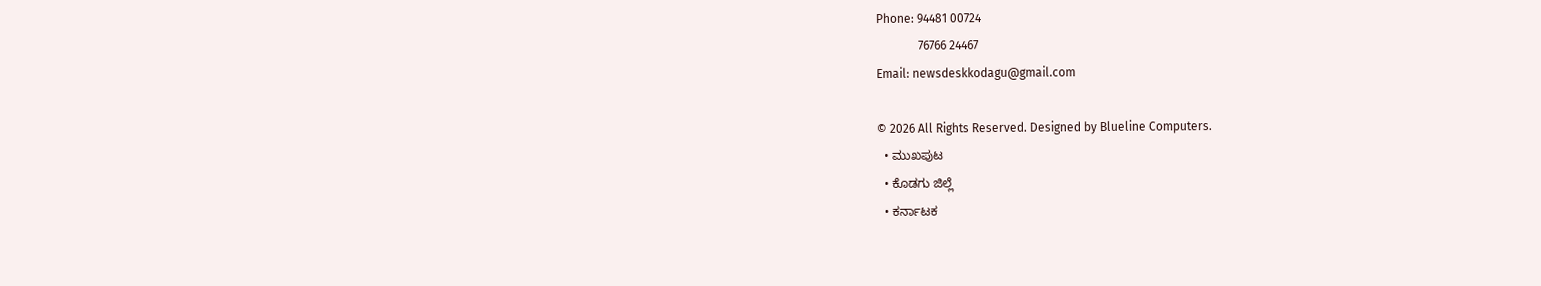Phone: 94481 00724
              76766 24467
Email: newsdeskkodagu@gmail.com

© 2026 All Rights Reserved. Designed by Blueline Computers.
  • ಮುಖಪುಟ
  • ಕೊಡಗು ಜಿಲ್ಲೆ
  • ಕರ್ನಾಟಕ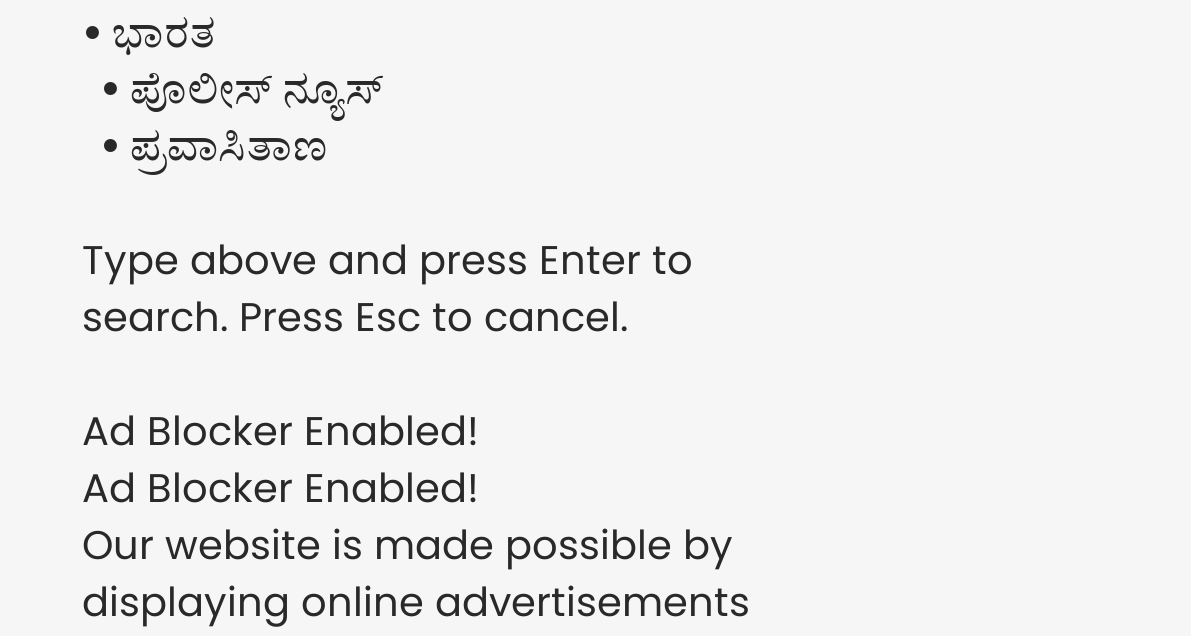• ಭಾರತ
  • ಪೊಲೀಸ್ ನ್ಯೂಸ್
  • ಪ್ರವಾಸಿತಾಣ

Type above and press Enter to search. Press Esc to cancel.

Ad Blocker Enabled!
Ad Blocker Enabled!
Our website is made possible by displaying online advertisements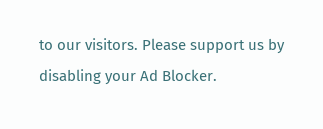to our visitors. Please support us by disabling your Ad Blocker.